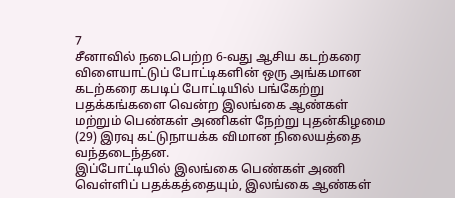7
சீனாவில் நடைபெற்ற 6-வது ஆசிய கடற்கரை விளையாட்டுப் போட்டிகளின் ஒரு அங்கமான கடற்கரை கபடிப் போட்டியில் பங்கேற்று பதக்கங்களை வென்ற இலங்கை ஆண்கள் மற்றும் பெண்கள் அணிகள் நேற்று புதன்கிழமை (29) இரவு கட்டுநாயக்க விமான நிலையத்தை வந்தடைந்தன.
இப்போட்டியில் இலங்கை பெண்கள் அணி வெள்ளிப் பதக்கத்தையும், இலங்கை ஆண்கள்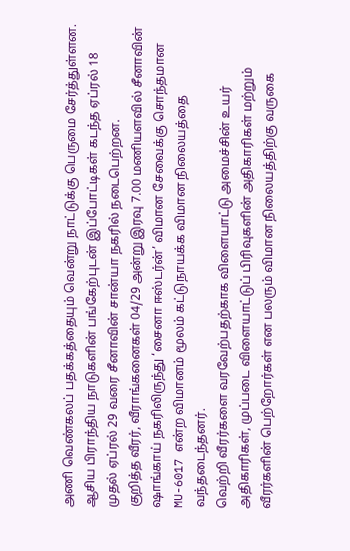அணி வெண்கலப் பதக்கத்தையும் வென்று நாட்டுக்கு பெருமை சேர்த்துள்ளன.
ஆசிய பிராந்திய நாடுகளின் பங்கேற்புடன் இப்போட்டிகள் கடந்த ஏப்ரல் 18 முதல் ஏப்ரல் 29 வரை சீனாவின் சான்யா நகரில் நடைபெற்றன.
குறித்த வீரர், வீராங்கனைகள் 04/29 அன்று இரவு 7.00 மணியளவில் சீனாவின் ஷாங்காய் நகரிலிருந்து ‘சைனா ஈஸ்டர்ன்’ விமான சேவைக்கு சொந்தமான MU-6017 என்ற விமானம் மூலம் கட்டுநாயக்க விமான நிலையத்தை வந்தடைந்தனர்.
வெற்றி வீரர்களை வரவேற்பதற்காக விளையாட்டு அமைச்சின் உயர் அதிகாரிகள், முப்படை விளையாட்டுப் பிரிவுகளின் அதிகாரிகள் மற்றும் வீரர்களின் பெற்றோர்கள் என பலரும் விமான நிலையத்திற்கு வருகை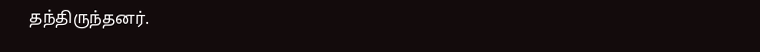தந்திருந்தனர்.